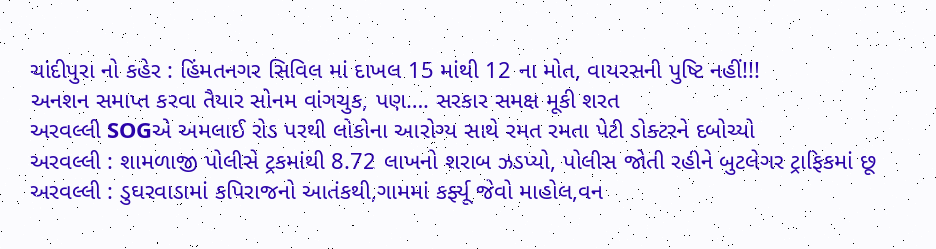ચાંદીપુરા નો કહેર : હિંમતનગર સિવિલ માં દાખલ 15 માંથી 12 ના મોત, વાયરસની પુષ્ટિ નહીં!!!
અનશન સમાપ્ત કરવા તૈયાર સોનમ વાંગચુક, પણ…. સરકાર સમક્ષ મૂકી શરત
અરવલ્લી SOGએ અમલાઈ રોડ પરથી લોકોના આરોગ્ય સાથે રમત રમતા પેટી ડોક્ટરને દબોચ્યો
અરવલ્લી : શામળાજી પોલીસે ટ્રકમાંથી 8.72 લાખનો શરાબ ઝડપ્યો, પોલીસ જોતી રહીને બુટલેગર ટ્રાફિકમાં છૂ
અરવલ્લી : ડુઘરવાડામાં કપિરાજનો આતંકથી,ગામમાં કર્ફ્યૂ જેવો માહોલ,વન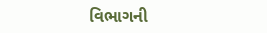વિભાગની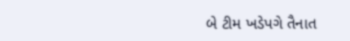બે ટીમ ખડેપગે તૈનાત